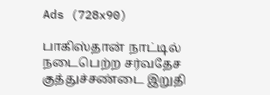Ads (728x90)

பாகிஸ்தான் நாட்டில் நடைபெற்ற சர்வதேச குத்துச்சண்டை இறுதி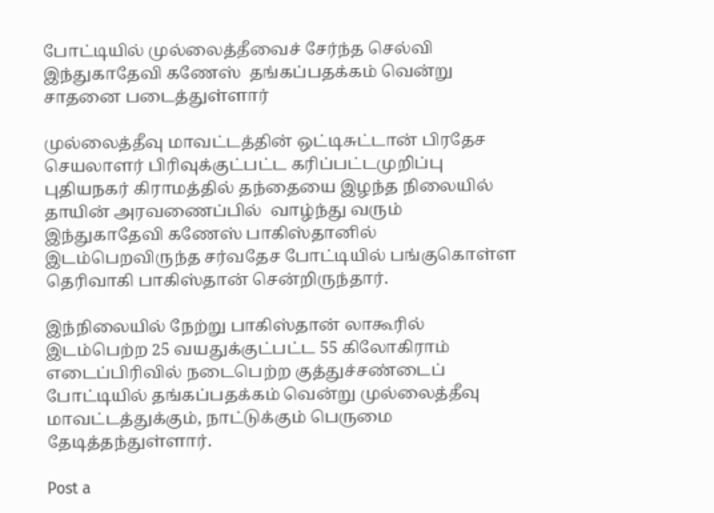போட்டியில் முல்லைத்தீவைச் சேர்ந்த செல்வி இந்துகாதேவி கணேஸ்  தங்கப்பதக்கம் வென்று சாதனை படைத்துள்ளார்

முல்லைத்தீவு மாவட்டத்தின் ஒட்டிசுட்டான் பிரதேச செயலாளர் பிரிவுக்குட்பட்ட கரிப்பட்டமுறிப்பு புதியநகர் கிராமத்தில் தந்தையை இழந்த நிலையில் தாயின் அரவணைப்பில்  வாழ்ந்து வரும் இந்துகாதேவி கணேஸ் பாகிஸ்தானில் இடம்பெறவிருந்த சர்வதேச போட்டியில் பங்குகொள்ள தெரிவாகி பாகிஸ்தான் சென்றிருந்தார்.

இந்நிலையில் நேற்று பாகிஸ்தான் லாகூரில்  இடம்பெற்ற 25 வயதுக்குட்பட்ட 55 கிலோகிராம் எடைப்பிரிவில் நடைபெற்ற குத்துச்சண்டைப் போட்டியில் தங்கப்பதக்கம் வென்று முல்லைத்தீவு மாவட்டத்துக்கும், நாட்டுக்கும் பெருமை தேடித்தந்துள்ளார்.

Post a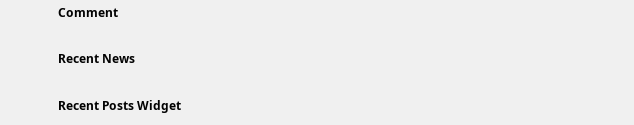Comment

Recent News

Recent Posts Widget